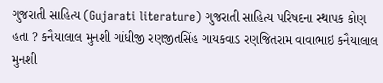ગુજરાતી સાહિત્ય (Gujarati literature) ગુજરાતી સાહિત્ય પરિષદના સ્થાપક કોણ હતા ? કનૈયાલાલ મુનશી ગાંધીજી રણજીતસિંહ ગાયકવાડ રણજિતરામ વાવાભાઇ કનૈયાલાલ મુનશી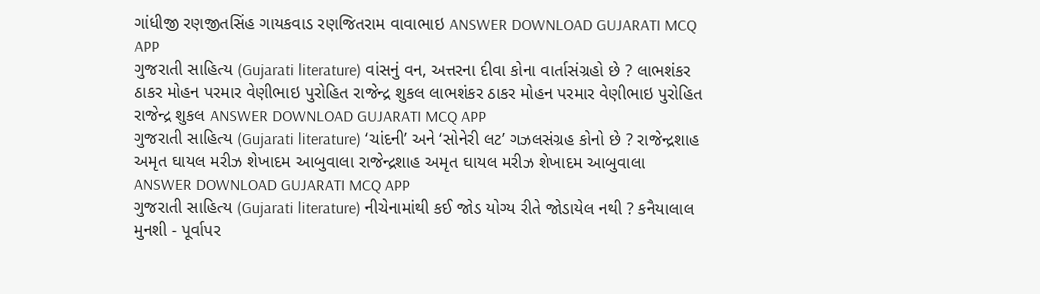ગાંધીજી રણજીતસિંહ ગાયકવાડ રણજિતરામ વાવાભાઇ ANSWER DOWNLOAD GUJARATI MCQ APP
ગુજરાતી સાહિત્ય (Gujarati literature) વાંસનું વન, અત્તરના દીવા કોના વાર્તાસંગ્રહો છે ? લાભશંકર ઠાકર મોહન પરમાર વેણીભાઇ પુરોહિત રાજેન્દ્ર શુકલ લાભશંકર ઠાકર મોહન પરમાર વેણીભાઇ પુરોહિત રાજેન્દ્ર શુકલ ANSWER DOWNLOAD GUJARATI MCQ APP
ગુજરાતી સાહિત્ય (Gujarati literature) ‘ચાંદની’ અને ‘સોનેરી લટ’ ગઝલસંગ્રહ કોનો છે ? રાજેન્દ્રશાહ અમૃત ઘાયલ મરીઝ શેખાદમ આબુવાલા રાજેન્દ્રશાહ અમૃત ઘાયલ મરીઝ શેખાદમ આબુવાલા ANSWER DOWNLOAD GUJARATI MCQ APP
ગુજરાતી સાહિત્ય (Gujarati literature) નીચેનામાંથી કઈ જોડ યોગ્ય રીતે જોડાયેલ નથી ? કનૈયાલાલ મુનશી - પૂર્વાપર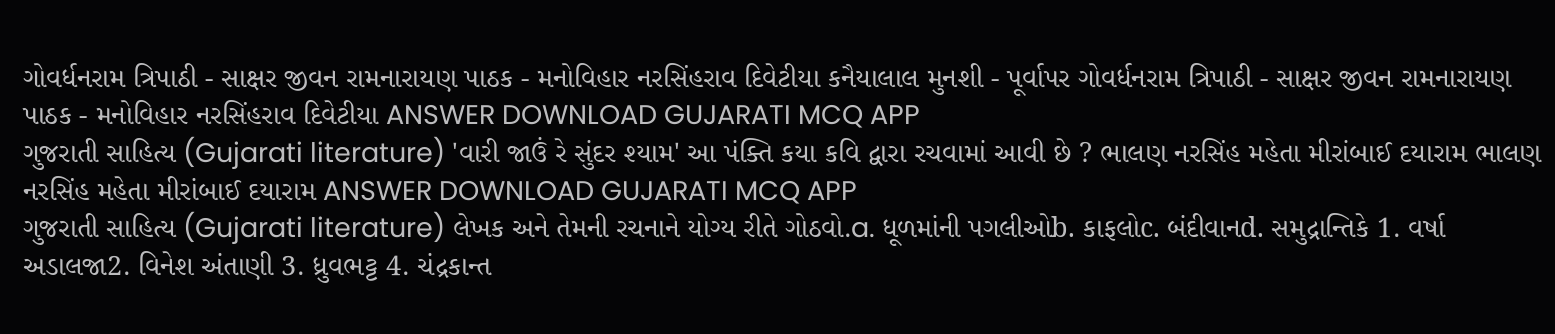ગોવર્ધનરામ ત્રિપાઠી - સાક્ષર જીવન રામનારાયણ પાઠક - મનોવિહાર નરસિંહરાવ દિવેટીયા કનૈયાલાલ મુનશી - પૂર્વાપર ગોવર્ધનરામ ત્રિપાઠી - સાક્ષર જીવન રામનારાયણ પાઠક - મનોવિહાર નરસિંહરાવ દિવેટીયા ANSWER DOWNLOAD GUJARATI MCQ APP
ગુજરાતી સાહિત્ય (Gujarati literature) 'વારી જાઉં રે સુંદર શ્યામ' આ પંક્તિ કયા કવિ દ્વારા રચવામાં આવી છે ? ભાલણ નરસિંહ મહેતા મીરાંબાઈ દયારામ ભાલણ નરસિંહ મહેતા મીરાંબાઈ દયારામ ANSWER DOWNLOAD GUJARATI MCQ APP
ગુજરાતી સાહિત્ય (Gujarati literature) લેખક અને તેમની રચનાને યોગ્ય રીતે ગોઠવો.a. ધૂળમાંની પગલીઓb. કાફલોc. બંદીવાનd. સમુદ્રાન્તિકે 1. વર્ષા અડાલજા2. વિનેશ અંતાણી 3. ધ્રુવભટ્ટ 4. ચંદ્રકાન્ત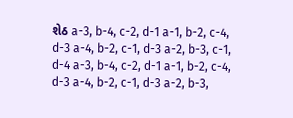શેઠ a-3, b-4, c-2, d-1 a-1, b-2, c-4, d-3 a-4, b-2, c-1, d-3 a-2, b-3, c-1, d-4 a-3, b-4, c-2, d-1 a-1, b-2, c-4, d-3 a-4, b-2, c-1, d-3 a-2, b-3,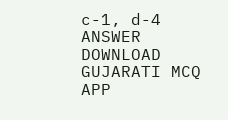c-1, d-4 ANSWER DOWNLOAD GUJARATI MCQ APP